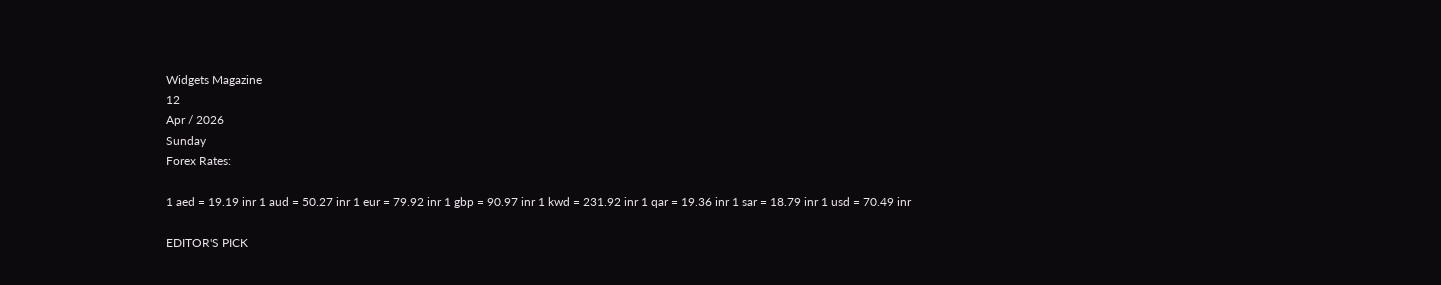Widgets Magazine
12
Apr / 2026
Sunday
Forex Rates:

1 aed = 19.19 inr 1 aud = 50.27 inr 1 eur = 79.92 inr 1 gbp = 90.97 inr 1 kwd = 231.92 inr 1 qar = 19.36 inr 1 sar = 18.79 inr 1 usd = 70.49 inr

EDITOR'S PICK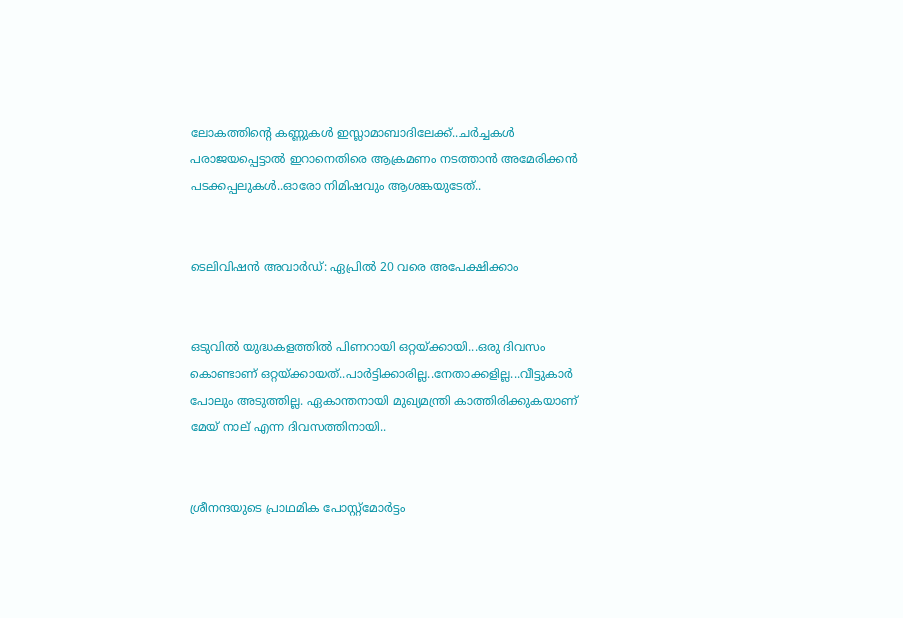ലോകത്തിന്റെ കണ്ണുകള്‍ ഇസ്ലാമാബാദിലേക്ക്..ചര്‍ച്ചകള്‍ പരാജയപ്പെട്ടാല്‍ ഇറാനെതിരെ ആക്രമണം നടത്താന്‍ അമേരിക്കന്‍ പടക്കപ്പലുകള്‍..ഓരോ നിമിഷവും ആശങ്കയുടേത്..


ടെലിവിഷന്‍ അവാര്‍ഡ്: ഏപ്രില്‍ 20 വരെ അപേക്ഷിക്കാം


ഒടുവിൽ യുദ്ധകളത്തിൽ പിണറായി ഒറ്റയ്ക്കായി...ഒരു ദിവസം കൊണ്ടാണ് ഒറ്റയ്ക്കായത്..പാർട്ടിക്കാരില്ല..നേതാക്കളില്ല...വീട്ടുകാർ പോലും അടുത്തില്ല. ഏകാന്തനായി മുഖ്യമന്ത്രി കാത്തിരിക്കുകയാണ് മേയ് നാല് എന്ന ദിവസത്തിനായി..


ശ്രീനന്ദയുടെ പ്രാഥമിക പോസ്റ്റ്‌മോര്‍ട്ടം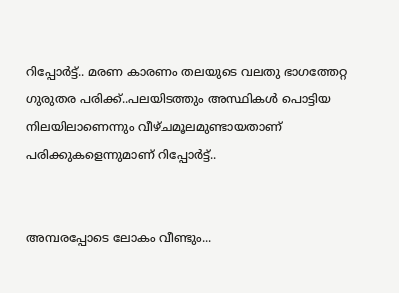റിപ്പോര്‍ട്ട്.. മരണ കാരണം തലയുടെ വലതു ഭാഗത്തേറ്റ ഗുരുതര പരിക്ക്..പലയിടത്തും അസ്ഥികള്‍ പൊട്ടിയ നിലയിലാണെന്നും വീഴ്ചമൂലമുണ്ടായതാണ് പരിക്കുകളെന്നുമാണ് റിപ്പോര്‍ട്ട്..


അമ്പരപ്പോടെ ലോകം വീണ്ടും...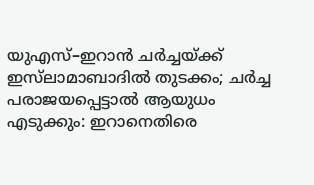യുഎസ്–ഇറാൻ ചർച്ചയ്ക്ക് ഇസ്‌ലാമാബാദിൽ തുടക്കം; ചർച്ച പരാജയപ്പെട്ടാൽ ആയുധം എടുക്കും: ഇറാനെതിരെ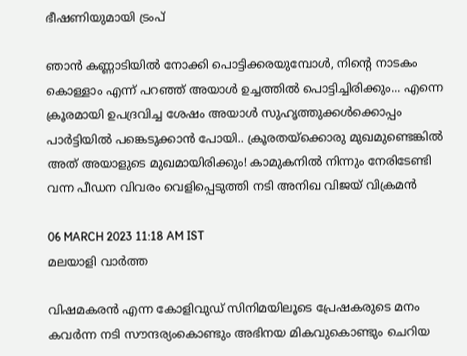ഭീഷണിയുമായി ട്രംപ്

ഞാന്‍ കണ്ണാടിയില്‍ നോക്കി പൊട്ടിക്കരയുമ്പോള്‍, നിന്റെ നാടകം കൊള്ളാം എന്ന് പറഞ്ഞ് അയാള്‍ ഉച്ചത്തില്‍ പൊട്ടിച്ചിരിക്കും... എന്നെ ക്രൂരമായി ഉപദ്രവിച്ച ശേഷം അയാള്‍ സുഹൃത്തുക്കള്‍ക്കൊപ്പം പാര്‍ട്ടിയില്‍ പങ്കെടുക്കാന്‍ പോയി.. ക്രൂരതയ്ക്കൊരു മുഖമുണ്ടെങ്കില്‍ അത് അയാളുടെ മുഖമായിരിക്കും! കാമുകനിൽ നിന്നും നേരിടേണ്ടി വന്ന പീഡന വിവരം വെളിപ്പെടുത്തി നടി അനിഖ വിജയ് വിക്രമൻ

06 MARCH 2023 11:18 AM IST
മലയാളി വാര്‍ത്ത

വിഷമകരൻ എന്ന കോളിവുഡ് സിനിമയിലൂടെ പ്രേഷകരുടെ മനം കവർന്ന നടി സൗന്ദര്യംകൊണ്ടും അഭിനയ മികവുകൊണ്ടും ചെറിയ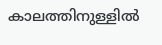കാലത്തിനുള്ളിൽ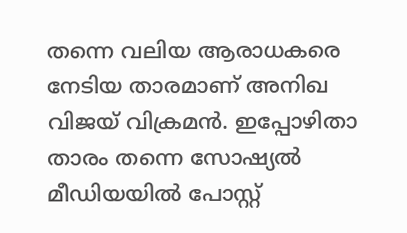തന്നെ വലിയ ആരാധകരെ നേടിയ താരമാണ് അനിഖ വിജയ് വിക്രമൻ. ഇപ്പോഴിതാ താരം തന്നെ സോഷ്യൽ മീഡിയയിൽ പോസ്റ്റ്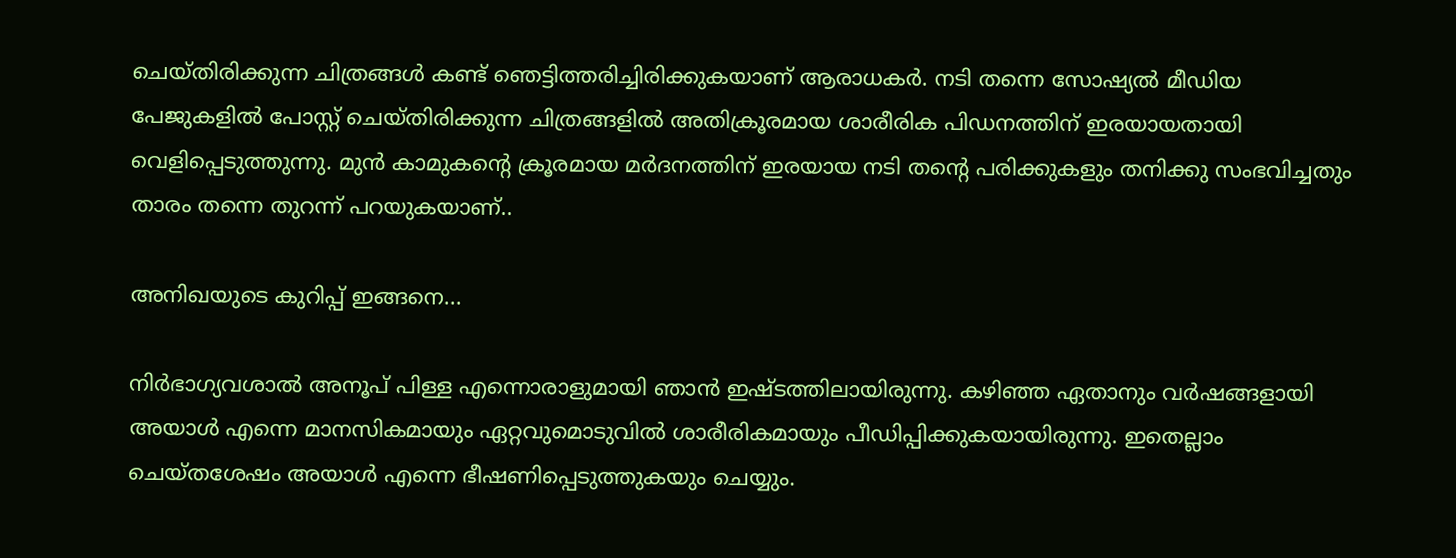ചെയ്തിരിക്കുന്ന ചിത്രങ്ങൾ കണ്ട് ഞെട്ടിത്തരിച്ചിരിക്കുകയാണ് ആരാധകർ. നടി തന്നെ സോഷ്യൽ മീഡിയ പേജുകളിൽ പോസ്റ്റ് ചെയ്തിരിക്കുന്ന ചിത്രങ്ങളിൽ അതിക്രൂരമായ ശാരീരിക പിഡനത്തിന് ഇരയായതായി വെളിപ്പെടുത്തുന്നു. മുൻ കാമുകൻ്റെ ക്രൂരമായ മർദനത്തിന് ഇരയായ നടി തൻ്റെ പരിക്കുകളും തനിക്കു സംഭവിച്ചതും താരം തന്നെ തുറന്ന് പറയുകയാണ്..

അനിഖയുടെ കുറിപ്പ് ഇങ്ങനെ...

നിര്‍ഭാഗ്യവശാല്‍ അനൂപ് പിള്ള എന്നൊരാളുമായി ഞാന്‍ ഇഷ്ടത്തിലായിരുന്നു. കഴിഞ്ഞ ഏതാനും വര്‍ഷങ്ങളായി അയാള്‍ എന്നെ മാനസികമായും ഏറ്റവുമൊടുവില്‍ ശാരീരികമായും പീഡിപ്പിക്കുകയായിരുന്നു. ഇതെല്ലാം ചെയ്തശേഷം അയാള്‍ എന്നെ ഭീഷണിപ്പെടുത്തുകയും ചെയ്യും.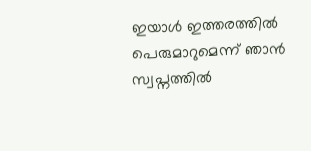ഇയാള്‍ ഇത്തരത്തില്‍ പെരുമാറുമെന്ന് ഞാന്‍ സ്വപ്നത്തില്‍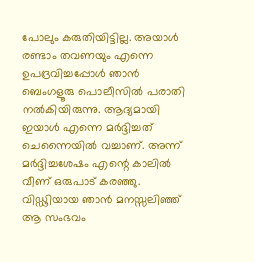പോലും കരുതിയിട്ടില്ല. അയാള്‍ രണ്ടാം തവണയും എന്നെ ഉപദ്രവിച്ചപ്പോള്‍ ഞാന്‍ ബെംഗളൂരു പൊലീസില്‍ പരാതി നല്‍കിയിരുന്നു. ആദ്യമായി ഇയാള്‍ എന്നെ മര്‍ദ്ദിച്ചത് ചെന്നൈയില്‍ വച്ചാണ്. അന്ന് മര്‍ദ്ദിച്ചശേഷം എന്റെ കാലില്‍ വീണ് ഒരുപാട് കരഞ്ഞു. വിഡ്ഢിയായ ഞാന്‍ മനസ്സലിഞ്ഞ് ആ സംഭവം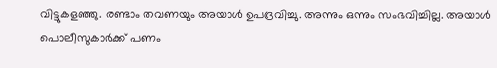വിട്ടുകളഞ്ഞു. രണ്ടാം തവണയും അയാള്‍ ഉപദ്രവിച്ചു. അന്നും ഒന്നും സംഭവിച്ചില്ല. അയാള്‍ പൊലീസുകാര്‍ക്ക് പണം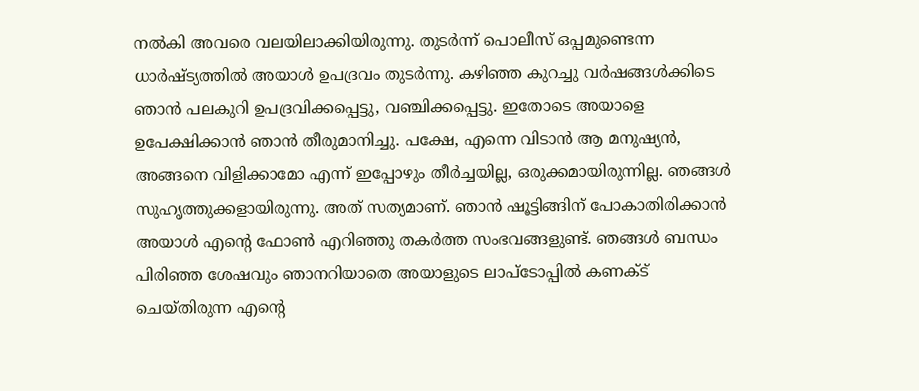നല്‍കി അവരെ വലയിലാക്കിയിരുന്നു. തുടര്‍ന്ന് പൊലീസ് ഒപ്പമുണ്ടെന്ന ധാര്‍ഷ്ട്യത്തില്‍ അയാള്‍ ഉപദ്രവം തുടര്‍ന്നു. കഴിഞ്ഞ കുറച്ചു വര്‍ഷങ്ങള്‍ക്കിടെ ഞാന്‍ പലകുറി ഉപദ്രവിക്കപ്പെട്ടു, വഞ്ചിക്കപ്പെട്ടു. ഇതോടെ അയാളെ ഉപേക്ഷിക്കാന്‍ ഞാന്‍ തീരുമാനിച്ചു. പക്ഷേ, എന്നെ വിടാന്‍ ആ മനുഷ്യന്‍, അങ്ങനെ വിളിക്കാമോ എന്ന് ഇപ്പോഴും തീര്‍ച്ചയില്ല, ഒരുക്കമായിരുന്നില്ല. ഞങ്ങള്‍ സുഹൃത്തുക്കളായിരുന്നു. അത് സത്യമാണ്. ഞാന്‍ ഷൂട്ടിങ്ങിന് പോകാതിരിക്കാന്‍ അയാള്‍ എന്റെ ഫോണ്‍ എറിഞ്ഞു തകര്‍ത്ത സംഭവങ്ങളുണ്ട്. ഞങ്ങള്‍ ബന്ധം പിരിഞ്ഞ ശേഷവും ഞാനറിയാതെ അയാളുടെ ലാപ്‌ടോപ്പില്‍ കണക്ട് ചെയ്തിരുന്ന എന്റെ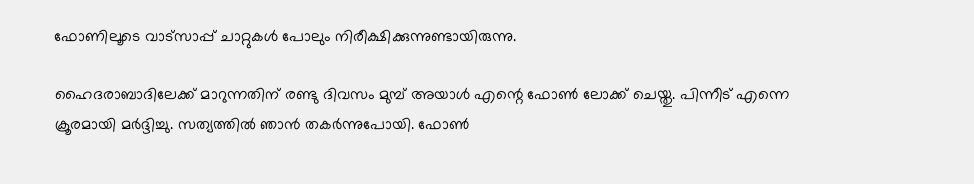ഫോണിലൂടെ വാട്‌സാപ്പ് ചാറ്റുകള്‍ പോലും നിരീക്ഷിക്കുന്നുണ്ടായിരുന്നു.

ഹൈദരാബാദിലേക്ക് മാറുന്നതിന് രണ്ടു ദിവസം മുമ്പ് അയാള്‍ എന്റെ ഫോണ്‍ ലോക്ക് ചെയ്തു. പിന്നീട് എന്നെ ക്രൂരമായി മര്‍ദ്ദിച്ചു. സത്യത്തില്‍ ഞാന്‍ തകര്‍ന്നുപോയി. ഫോണ്‍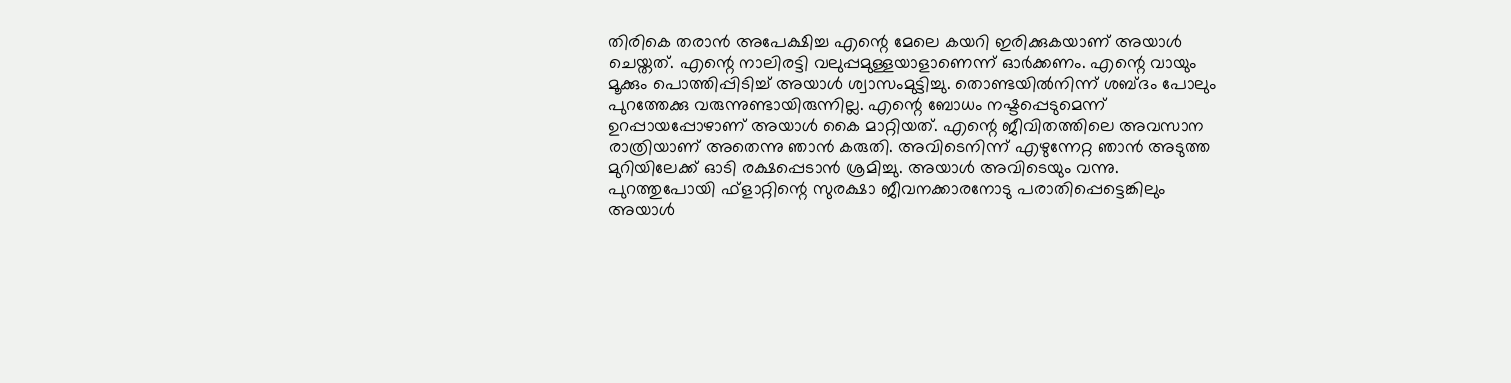തിരികെ തരാന്‍ അപേക്ഷിച്ച എന്റെ മേലെ കയറി ഇരിക്കുകയാണ് അയാള്‍ ചെയ്തത്. എന്റെ നാലിരട്ടി വലുപ്പമുള്ളയാളാണെന്ന് ഓര്‍ക്കണം. എന്റെ വായും മൂക്കും പൊത്തിപ്പിടിച്ച് അയാള്‍ ശ്വാസംമുട്ടിച്ചു. തൊണ്ടയില്‍നിന്ന് ശബ്ദം പോലും പുറത്തേക്കു വരുന്നുണ്ടായിരുന്നില്ല. എന്റെ ബോധം നഷ്ടപ്പെടുമെന്ന് ഉറപ്പായപ്പോഴാണ് അയാള്‍ കൈ മാറ്റിയത്. എന്റെ ജീവിതത്തിലെ അവസാന രാത്രിയാണ് അതെന്നു ഞാന്‍ കരുതി. അവിടെനിന്ന് എഴുന്നേറ്റ ഞാന്‍ അടുത്ത മുറിയിലേക്ക് ഓടി രക്ഷപ്പെടാന്‍ ശ്രമിച്ചു. അയാള്‍ അവിടെയും വന്നു. പുറത്തുപോയി ഫ്‌ളാറ്റിന്റെ സുരക്ഷാ ജീവനക്കാരനോടു പരാതിപ്പെട്ടെങ്കിലും അയാള്‍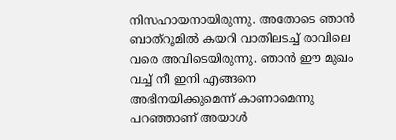നിസഹായനായിരുന്നു. അതോടെ ഞാന്‍ ബാത്‌റൂമില്‍ കയറി വാതിലടച്ച് രാവിലെ വരെ അവിടെയിരുന്നു. ഞാന്‍ ഈ മുഖം വച്ച് നീ ഇനി എങ്ങനെ അഭിനയിക്കുമെന്ന് കാണാമെന്നു പറഞ്ഞാണ് അയാള്‍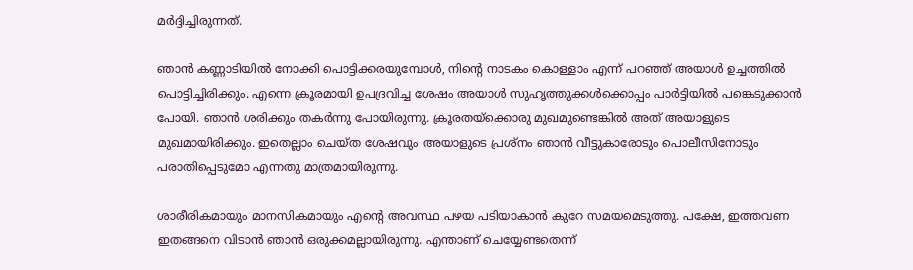മര്‍ദ്ദിച്ചിരുന്നത്.

ഞാന്‍ കണ്ണാടിയില്‍ നോക്കി പൊട്ടിക്കരയുമ്പോള്‍, നിന്റെ നാടകം കൊള്ളാം എന്ന് പറഞ്ഞ് അയാള്‍ ഉച്ചത്തില്‍ പൊട്ടിച്ചിരിക്കും. എന്നെ ക്രൂരമായി ഉപദ്രവിച്ച ശേഷം അയാള്‍ സുഹൃത്തുക്കള്‍ക്കൊപ്പം പാര്‍ട്ടിയില്‍ പങ്കെടുക്കാന്‍ പോയി. ഞാന്‍ ശരിക്കും തകര്‍ന്നു പോയിരുന്നു. ക്രൂരതയ്ക്കൊരു മുഖമുണ്ടെങ്കില്‍ അത് അയാളുടെ മുഖമായിരിക്കും. ഇതെല്ലാം ചെയ്ത ശേഷവും അയാളുടെ പ്രശ്‌നം ഞാന്‍ വീട്ടുകാരോടും പൊലീസിനോടും പരാതിപ്പെടുമോ എന്നതു മാത്രമായിരുന്നു.

ശാരീരികമായും മാനസികമായും എന്റെ അവസ്ഥ പഴയ പടിയാകാന്‍ കുറേ സമയമെടുത്തു. പക്ഷേ, ഇത്തവണ ഇതങ്ങനെ വിടാന്‍ ഞാന്‍ ഒരുക്കമല്ലായിരുന്നു. എന്താണ് ചെയ്യേണ്ടതെന്ന്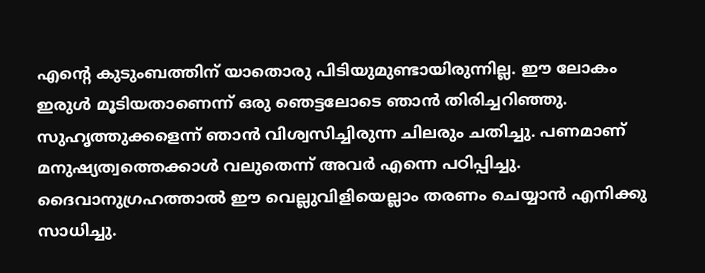എന്റെ കുടുംബത്തിന് യാതൊരു പിടിയുമുണ്ടായിരുന്നില്ല. ഈ ലോകം ഇരുള്‍ മൂടിയതാണെന്ന് ഒരു ഞെട്ടലോടെ ഞാന്‍ തിരിച്ചറിഞ്ഞു. സുഹൃത്തുക്കളെന്ന് ഞാന്‍ വിശ്വസിച്ചിരുന്ന ചിലരും ചതിച്ചു. പണമാണ് മനുഷ്യത്വത്തെക്കാള്‍ വലുതെന്ന് അവര്‍ എന്നെ പഠിപ്പിച്ചു. ദൈവാനുഗ്രഹത്താല്‍ ഈ വെല്ലുവിളിയെല്ലാം തരണം ചെയ്യാന്‍ എനിക്കു സാധിച്ചു.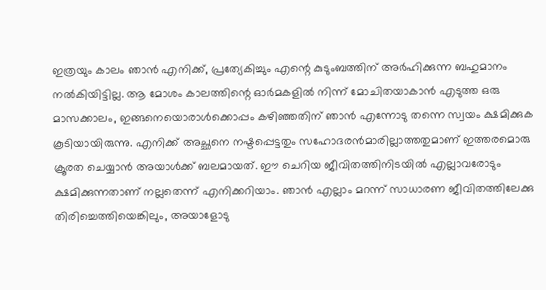ഇത്രയും കാലം ഞാന്‍ എനിക്ക്, പ്രത്യേകിച്ചും എന്റെ കുടുംബത്തിന് അര്‍ഹിക്കുന്ന ബഹുമാനം നല്‍കിയിട്ടില്ല. ആ മോശം കാലത്തിന്റെ ഓര്‍മകളില്‍ നിന്ന് മോചിതയാകാന്‍ എടുത്ത ഒരു മാസക്കാലം, ഇങ്ങനെയൊരാള്‍ക്കൊപ്പം കഴിഞ്ഞതിന് ഞാന്‍ എന്നോടു തന്നെ സ്വയം ക്ഷമിക്കുക കൂടിയായിരുന്നു. എനിക്ക് അച്ഛനെ നഷ്ടപ്പെട്ടതും സഹോദരന്‍മാരില്ലാത്തതുമാണ് ഇത്തരമൊരു ക്രൂരത ചെയ്യാന്‍ അയാള്‍ക്ക് ബലമായത്. ഈ ചെറിയ ജീവിതത്തിനിടയില്‍ എല്ലാവരോടും ക്ഷമിക്കുന്നതാണ് നല്ലതെന്ന് എനിക്കറിയാം. ഞാന്‍ എല്ലാം മറന്ന് സാധാരണ ജീവിതത്തിലേക്കു തിരിച്ചെത്തിയെങ്കിലും, അയാളോടു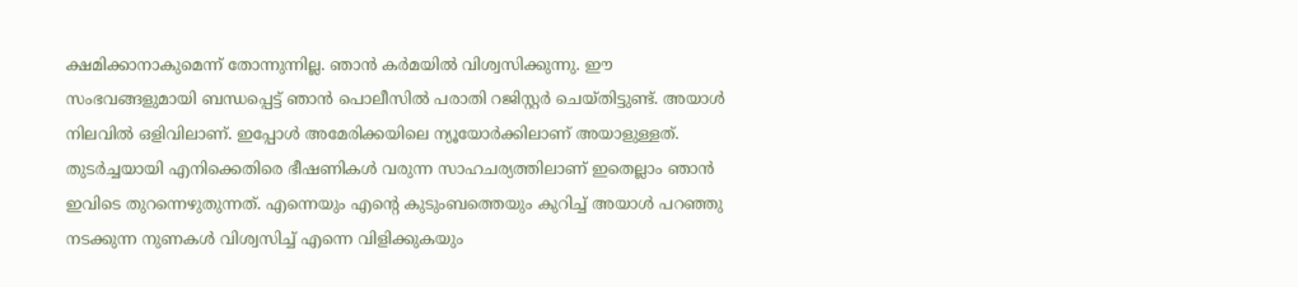ക്ഷമിക്കാനാകുമെന്ന് തോന്നുന്നില്ല. ഞാന്‍ കര്‍മയില്‍ വിശ്വസിക്കുന്നു. ഈ സംഭവങ്ങളുമായി ബന്ധപ്പെട്ട് ഞാന്‍ പൊലീസില്‍ പരാതി റജിസ്റ്റര്‍ ചെയ്തിട്ടുണ്ട്. അയാള്‍ നിലവില്‍ ഒളിവിലാണ്. ഇപ്പോള്‍ അമേരിക്കയിലെ ന്യൂയോര്‍ക്കിലാണ് അയാളുള്ളത്. തുടര്‍ച്ചയായി എനിക്കെതിരെ ഭീഷണികള്‍ വരുന്ന സാഹചര്യത്തിലാണ് ഇതെല്ലാം ഞാന്‍ ഇവിടെ തുറന്നെഴുതുന്നത്. എന്നെയും എന്റെ കുടുംബത്തെയും കുറിച്ച് അയാള്‍ പറഞ്ഞു നടക്കുന്ന നുണകള്‍ വിശ്വസിച്ച് എന്നെ വിളിക്കുകയും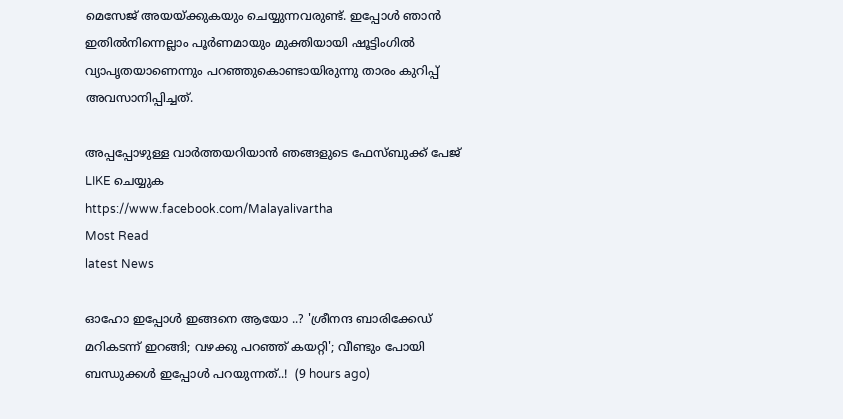മെസേജ് അയയ്ക്കുകയും ചെയ്യുന്നവരുണ്ട്. ഇപ്പോള്‍ ഞാന്‍ ഇതില്‍നിന്നെല്ലാം പൂര്‍ണമായും മുക്തിയായി ഷൂട്ടിംഗില്‍ വ്യാപൃതയാണെന്നും പറഞ്ഞുകൊണ്ടായിരുന്നു താരം കുറിപ്പ് അവസാനിപ്പിച്ചത്.

അപ്പപ്പോഴുള്ള വാര്‍ത്തയറിയാന്‍ ഞങ്ങളുടെ ഫേസ്‌ബുക്ക്‌ പേജ് LIKE ചെയ്യുക
https://www.facebook.com/Malayalivartha
Most Read
latest News

ഓഹോ ഇപ്പോൾ ഇങ്ങനെ ആയോ ..? 'ശ്രീനന്ദ ബാരിക്കേഡ് മറികടന്ന് ഇറങ്ങി; വഴക്കു പറഞ്ഞ് കയറ്റി'; വീണ്ടും പോയി ബന്ധുക്കൾ ഇപ്പോൾ പറയുന്നത്..!  (9 hours ago)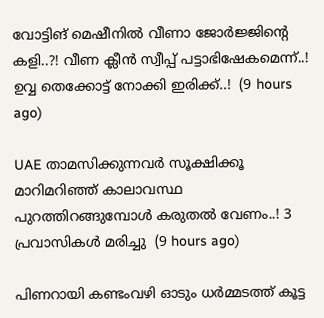വോട്ടിങ് മെഷീനിൽ വീണാ ജോർജ്ജിന്റെ കളി..?! വീണ ക്ലീന്‍ സ്വീപ്പ് പട്ടാഭിഷേകമെന്ന്..! ഉവ്വ തെക്കോട്ട് നോക്കി ഇരിക്ക്..!  (9 hours ago)

UAE താമസിക്കുന്നവർ സൂക്ഷിക്കൂ മാറിമറിഞ്ഞ് കാലാവസ്ഥ പുറത്തിറങ്ങുമ്പോൾ കരുതൽ വേണം..! 3 പ്രവാസികൾ മരിച്ചു  (9 hours ago)

പിണറായി കണ്ടംവഴി ഓടും ധർമ്മടത്ത് കൂട്ട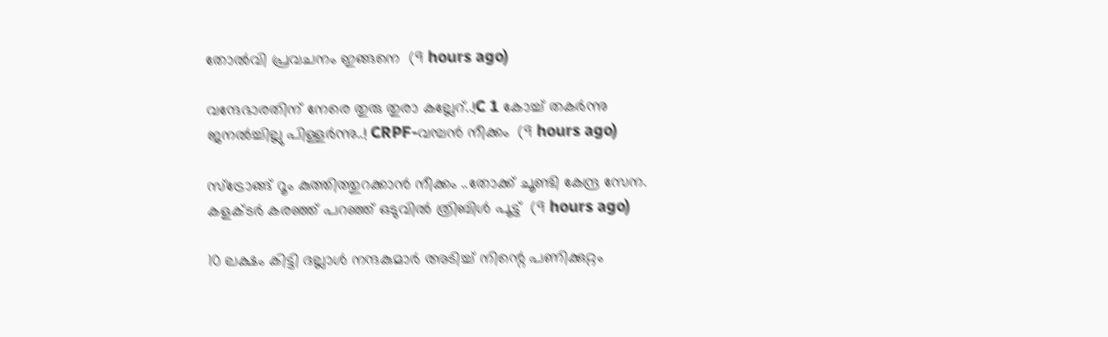തോൽവി പ്രവചനം ഇങ്ങനെ  (9 hours ago)

വന്ദേഭാരതിന് നേരെ തുരു തുരാ കല്ലേറ്..!C 1 കോച്ച് തകർന്നു ജനൽച്ചില്ലു പിള്ളർന്നു..! CRPF-വമ്പൻ നീക്കം  (9 hours ago)

സ്ട്രോങ്ങ് റൂം കുത്തിത്തുറക്കാൻ നീക്കം ..തോക്ക് ചൂണ്ടി കേന്ദ്ര സേന. കളക്ടർ കരഞ്ഞ് പറഞ്ഞ് ഒടുവിൽ ത്രിബിൾ പൂട്ട്  (9 hours ago)

10 ലക്ഷം കിട്ടി ദല്ലാൾ നന്ദകുമാർ അടിച്ച് നിന്റെ പണിക്കുറ്റം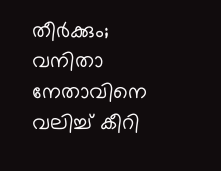തീര്‍ക്കും; വനിതാ നേതാവിനെ വലിച്ച് കീറി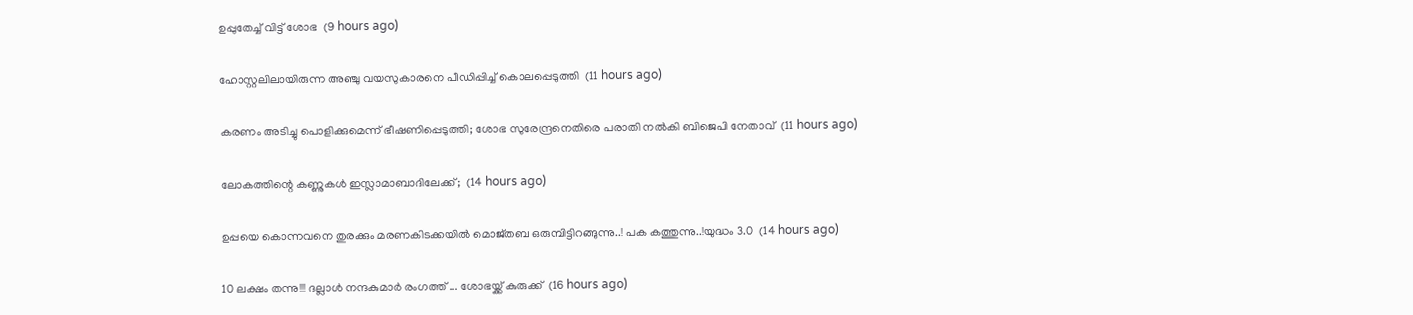ഉപ്പുതേച്ച് വിട്ട് ശോഭ  (9 hours ago)

ഹോസ്റ്റലിലായിരുന്ന അഞ്ചു വയസുകാരനെ പീഡിപ്പിച്ച് കൊലപ്പെടുത്തി  (11 hours ago)

കരണം അടിച്ചു പൊളിക്കുമെന്ന് ഭീഷണിപ്പെടുത്തി; ശോഭ സുരേന്ദ്രനെതിരെ പരാതി നല്‍കി ബിജെപി നേതാവ്  (11 hours ago)

ലോകത്തിന്റെ കണ്ണുകള്‍ ഇസ്ലാമാബാദിലേക്ക്;  (14 hours ago)

ഉപ്പയെ കൊന്നവനെ തുരക്കും മരണകിടക്കയിൽ മൊജ്തബ ഒരുമ്പിട്ടിറങ്ങുന്നു..! പക കത്തുന്നു..!യുദ്ധം 3.0  (14 hours ago)

10 ലക്ഷം തന്നു!!! ദല്ലാൾ നന്ദകുമാർ രംഗത്ത് ... ശോഭയ്ക്ക് കുരുക്ക്  (16 hours ago)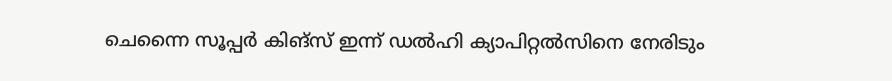ചെന്നൈ സൂപ്പർ കിങ്‌സ് ഇന്ന് ഡൽഹി ക്യാപിറ്റൽസിനെ നേരിടും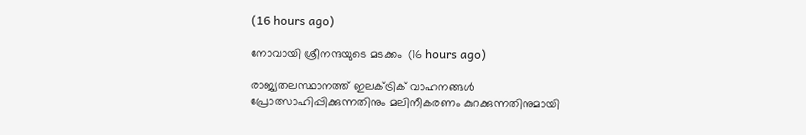(16 hours ago)

നോവായി ശ്രീനന്ദയുടെ മടക്കം  (16 hours ago)

രാജ്യതലസ്ഥാനത്ത് ഇലക്ട്രിക് വാഹനങ്ങൾ പ്രോത്സാഹിപ്പിക്കുന്നതിനും മലിനീകരണം കുറക്കുന്നതിനുമായി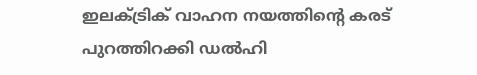ഇലക്ട്രിക് വാഹന നയത്തിന്റെ കരട് പുറത്തിറക്കി ഡൽഹി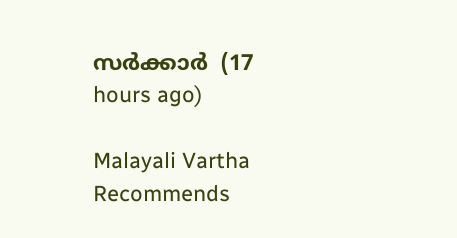സർക്കാർ  (17 hours ago)

Malayali Vartha Recommends